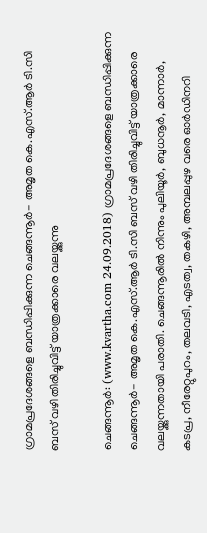ഗ്രാമപ്രദേശങ്ങളെ ബന്ധിപ്പിക്കുന്ന ചെങ്ങന്നൂര്‍- അമൃത കെ.എസ്.ആര്‍ ടി.സി ബസ് വഴി തിരിച്ചുവിട്ട് യാത്രക്കാരെ വലയ്ക്കുന്നു

ചെങ്ങന്നൂര്‍: (www.kvartha.com 24.09.2018) ഗ്രാമപ്രദേശങ്ങളെ ബന്ധിപ്പിക്കുന്ന ചെങ്ങന്നൂര്‍- അമൃത കെ.എസ്.ആര്‍ ടി.സി ബസ് വഴി തിരിച്ചുവിട്ട് യാത്രക്കാരെ വലയ്ക്കുന്നതായി പരാതി. ചെങ്ങന്നൂരില്‍ നിന്നും പുലിയൂര്‍, ബുധനൂര്‍, മാന്നാര്‍, കടപ്ര, നീരേറ്റുപുറം, തലവടി, എടത്വ, തകഴി, അമ്പലപ്പുഴ വരെ ഓര്‍ഡിനറി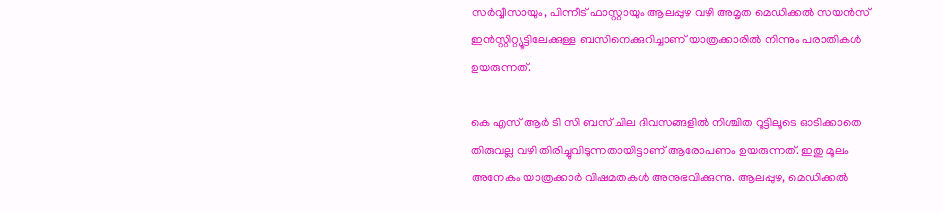സര്‍വ്വീസായും, പിന്നീട് ഫാസ്റ്റായും ആലപ്പുഴ വഴി അമൃത മെഡിക്കല്‍ സയന്‍സ് ഇന്‍സ്റ്റിറ്റ്യൂട്ടിലേക്കുള്ള ബസിനെക്കുറിച്ചാണ് യാത്രക്കാരില്‍ നിന്നും പരാതികള്‍ ഉയരുന്നത്.

കെ എസ് ആര്‍ ടി സി ബസ് ചില ദിവസങ്ങളില്‍ നിശ്ചിത റൂട്ടിലൂടെ ഓടിക്കാതെ തിരുവല്ല വഴി തിരിച്ചുവിടുന്നതായിട്ടാണ് ആരോപണം ഉയരുന്നത്. ഇതു മൂലം അനേകം യാത്രക്കാര്‍ വിഷമതകള്‍ അനുഭവിക്കുന്നു. ആലപ്പുഴ, മെഡിക്കല്‍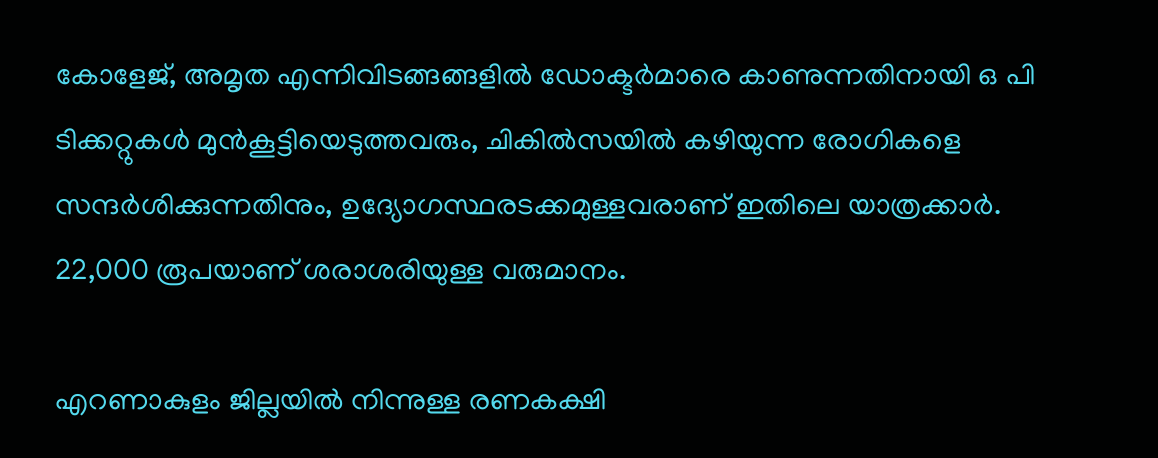കോളേജ്, അമൃത എന്നിവിടങ്ങങ്ങളില്‍ ഡോക്ടര്‍മാരെ കാണുന്നതിനായി ഒ പി ടിക്കറ്റുകള്‍ മുന്‍കൂട്ടിയെടുത്തവരും, ചികില്‍സയില്‍ കഴിയുന്ന രോഗികളെ സന്ദര്‍ശിക്കുന്നതിനും, ഉദ്യോഗസ്ഥരടക്കമുള്ളവരാണ് ഇതിലെ യാത്രക്കാര്‍. 22,000 രൂപയാണ് ശരാശരിയുള്ള വരുമാനം.

എറണാകുളം ജില്ലയില്‍ നിന്നുള്ള രണകക്ഷി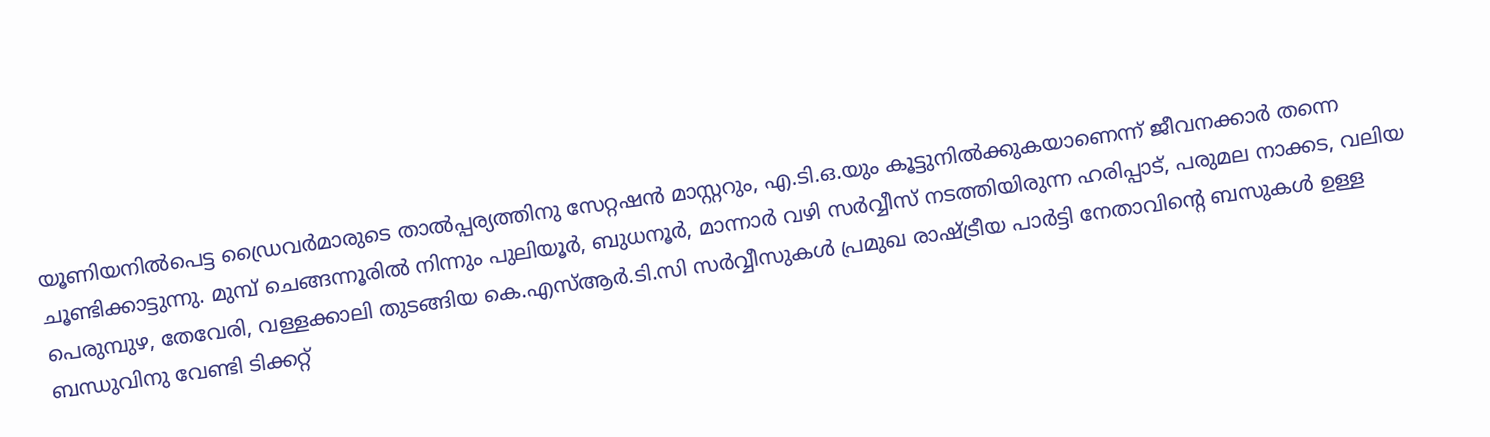യൂണിയനില്‍പെട്ട ഡ്രൈവര്‍മാരുടെ താല്‍പ്പര്യത്തിനു സേറ്റഷന്‍ മാസ്റ്ററും, എ.ടി.ഒ.യും കൂട്ടുനില്‍ക്കുകയാണെന്ന് ജീവനക്കാര്‍ തന്നെ ചൂണ്ടിക്കാട്ടുന്നു. മുമ്പ് ചെങ്ങന്നൂരില്‍ നിന്നും പുലിയൂര്‍, ബുധനൂര്‍, മാന്നാര്‍ വഴി സര്‍വ്വീസ് നടത്തിയിരുന്ന ഹരിപ്പാട്, പരുമല നാക്കട, വലിയ പെരുമ്പുഴ, തേവേരി, വള്ളക്കാലി തുടങ്ങിയ കെ.എസ്ആര്‍.ടി.സി സര്‍വ്വീസുകള്‍ പ്രമുഖ രാഷ്ട്രീയ പാര്‍ട്ടി നേതാവിന്റെ ബസുകള്‍ ഉള്ള ബന്ധുവിനു വേണ്ടി ടിക്കറ്റ്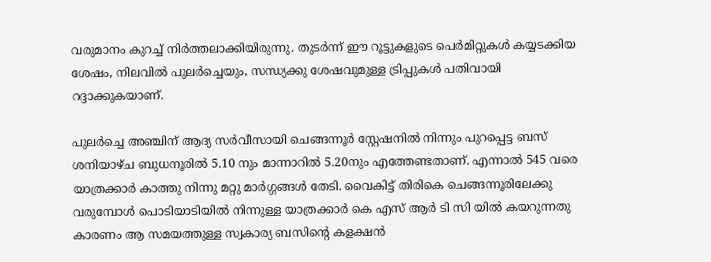വരുമാനം കുറച്ച് നിര്‍ത്തലാക്കിയിരുന്നു. തുടര്‍ന്ന് ഈ റൂട്ടുകളുടെ പെര്‍മിറ്റുകള്‍ കയ്യടക്കിയ ശേഷം, നിലവില്‍ പുലര്‍ച്ചെയും, സന്ധ്യക്കു ശേഷവുമുള്ള ട്രിപ്പുകള്‍ പതിവായി റദ്ദാക്കുകയാണ്.

പുലര്‍ച്ചെ അഞ്ചിന് ആദ്യ സര്‍വീസായി ചെങ്ങന്നൂര്‍ സ്റ്റേഷനില്‍ നിന്നും പുറപ്പെട്ട ബസ് ശനിയാഴ്ച ബുധനൂരില്‍ 5.10 നും മാന്നാറില്‍ 5.20നും എത്തേണ്ടതാണ്. എന്നാല്‍ 545 വരെ യാത്രക്കാര്‍ കാത്തു നിന്നു മറ്റു മാര്‍ഗ്ഗങ്ങള്‍ തേടി. വൈകിട്ട് തിരികെ ചെങ്ങന്നൂരിലേക്കു വരുമ്പോള്‍ പൊടിയാടിയില്‍ നിന്നുള്ള യാത്രക്കാര്‍ കെ എസ് ആര്‍ ടി സി യില്‍ കയറുന്നതു കാരണം ആ സമയത്തുള്ള സ്വകാര്യ ബസിന്റെ കളക്ഷന്‍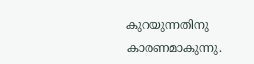കുറയുന്നതിനു കാരണമാകുന്നു.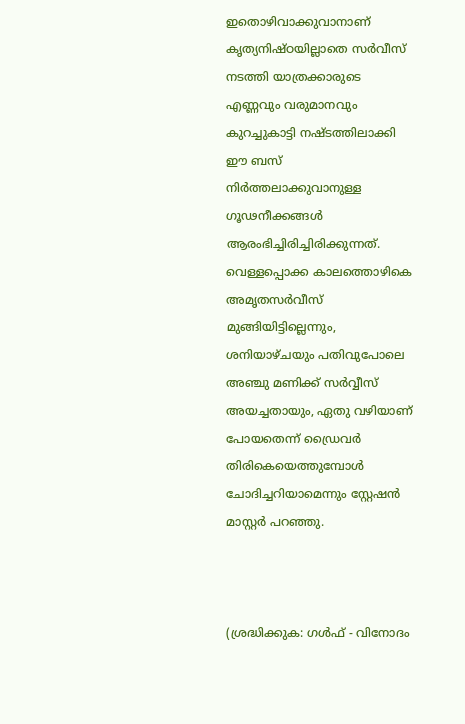ഇതൊഴിവാക്കുവാനാണ് കൃത്യനിഷ്ഠയില്ലാതെ സര്‍വീസ് നടത്തി യാത്രക്കാരുടെ എണ്ണവും വരുമാനവും കുറച്ചുകാട്ടി നഷ്ടത്തിലാക്കി ഈ ബസ് നിര്‍ത്തലാക്കുവാനുള്ള ഗൂഢനീക്കങ്ങള്‍ ആരംഭിച്ചിരിച്ചിരിക്കുന്നത്. വെള്ളപ്പൊക്ക കാലത്തൊഴികെ അമൃതസര്‍വീസ് മുങ്ങിയിട്ടില്ലെന്നും, ശനിയാഴ്ചയും പതിവുപോലെ അഞ്ചു മണിക്ക് സര്‍വ്വീസ് അയച്ചതായും, ഏതു വഴിയാണ് പോയതെന്ന് ഡ്രൈവര്‍ തിരികെയെത്തുമ്പോള്‍ ചോദിച്ചറിയാമെന്നും സ്റ്റേഷന്‍ മാസ്റ്റര്‍ പറഞ്ഞു.



(ശ്രദ്ധിക്കുക: ഗൾഫ് - വിനോദം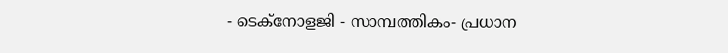- ടെക്നോളജി - സാമ്പത്തികം- പ്രധാന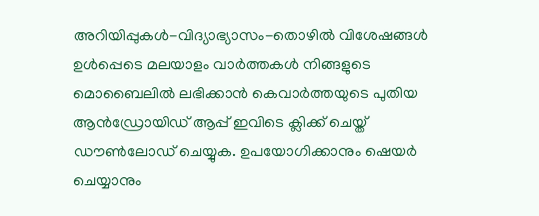അറിയിപ്പുകൾ-വിദ്യാഭ്യാസം-തൊഴിൽ വിശേഷങ്ങൾ ഉൾപ്പെടെ മലയാളം വാർത്തകൾ നിങ്ങളുടെ മൊബൈലിൽ ലഭിക്കാൻ കെവാർത്തയുടെ പുതിയ ആൻഡ്രോയിഡ് ആപ്പ് ഇവിടെ ക്ലിക്ക് ചെയ്ത് ഡൗൺലോഡ് ചെയ്യുക. ഉപയോഗിക്കാനും ഷെയർ ചെയ്യാനും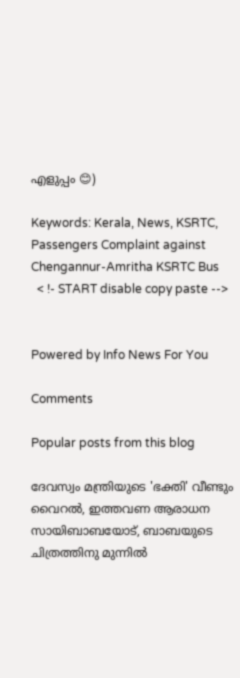എളുപ്പം 😊)

Keywords: Kerala, News, KSRTC, Passengers Complaint against Chengannur-Amritha KSRTC Bus
  < !- START disable copy paste -->


Powered by Info News For You

Comments

Popular posts from this blog

ദേവസ്വം മന്ത്രിയുടെ 'ഭക്തി' വീണ്ടും വൈറല്‍, ഇത്തവണ ആരാധന സായിബാബയോട്, ബാബയുടെ ചിത്രത്തിനു മുന്നില്‍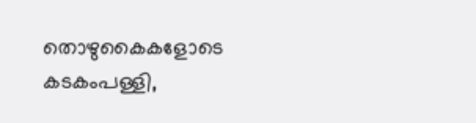തൊഴുകൈകളോടെ കടകംപള്ളി,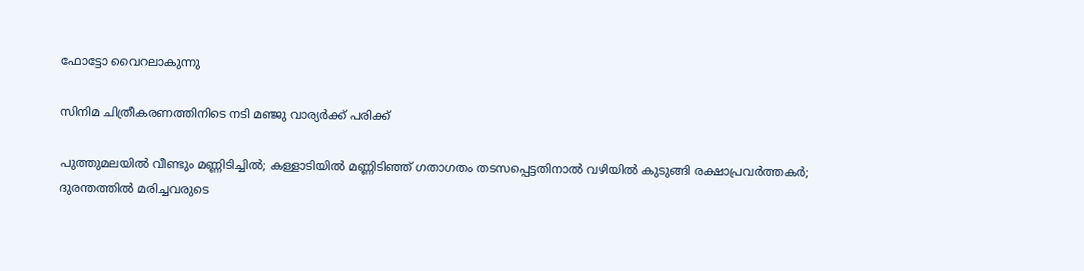ഫോട്ടോ വൈറലാകുന്നു

സിനിമ ചിത്രീകരണത്തിനിടെ നടി മഞ്ജു വാര്യര്‍ക്ക് പരിക്ക്

പുത്തുമലയില്‍ വീണ്ടും മണ്ണിടിച്ചില്‍; കള്ളാടിയില്‍ മണ്ണിടിഞ്ഞ് ഗതാഗതം തടസപ്പെട്ടതിനാല്‍ വഴിയില്‍ കുടുങ്ങി രക്ഷാപ്രവര്‍ത്തകര്‍; ദുരന്തത്തില്‍ മരിച്ചവരുടെ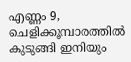എണ്ണം 9, ചെളിക്കൂമ്പാരത്തില്‍ കുടുങ്ങി ഇനിയും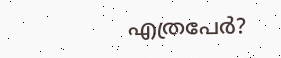എത്രപേര്‍?